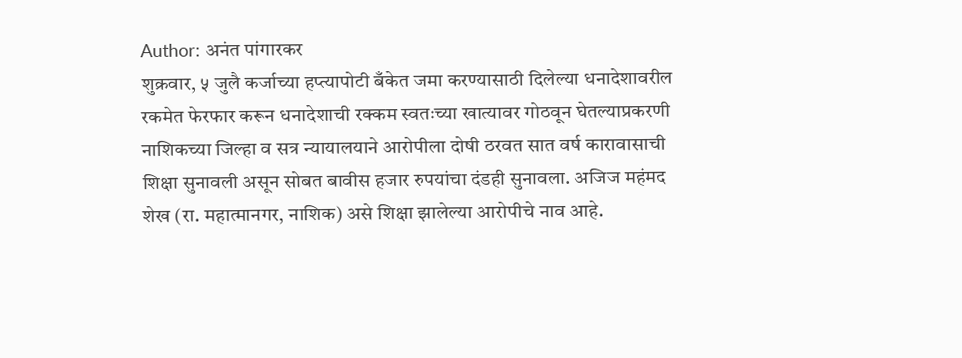Author: अनंत पांगारकर
शुक्रवार, ५ जुलै कर्जाच्या हप्त्यापोटी बँकेत जमा करण्यासाठी दिलेल्या धनादेशावरील रकमेत फेरफार करून धनादेशाची रक्कम स्वतःच्या खात्यावर गोठवून घेतल्याप्रकरणी नाशिकच्या जिल्हा व सत्र न्यायालयाने आरोपीला दोषी ठरवत सात वर्ष कारावासाची शिक्षा सुनावली असून सोबत बावीस हजार रुपयांचा दंडही सुनावला. अजिज महंमद शेख (रा. महात्मानगर, नाशिक) असे शिक्षा झालेल्या आरोपीचे नाव आहे.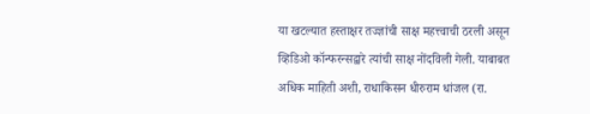या खटल्यात हस्ताक्षर तज्ज्ञांची साक्ष महत्त्वाची ठरली असून व्हिडिओ कॉन्फरन्सद्वारे त्यांची साक्ष नोंदविली गेली. याबाबत अधिक माहिती अशी, राधाकिसन धीरुराम धांजल (रा.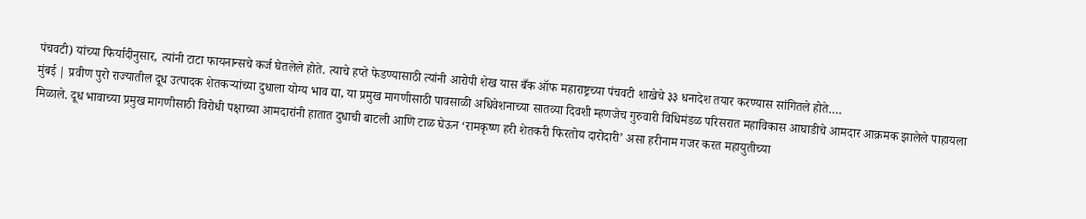पंचवटी) यांच्या फिर्यादीनुसार, त्यांनी टाटा फायनान्सचे कर्ज घेतलेले होते. त्याचे हप्ते फेडण्यासाठी त्यांनी आरोपी शेख यास बँक ऑफ महाराष्ट्रच्या पंचवटी शाखेचे ३३ धनादेश तयार करण्यास सांगितले होते.…
मुंबई | प्रवीण पुरो राज्यातील दूध उत्पादक शेतकऱ्यांच्या दुधाला योग्य भाव द्या, या प्रमुख मागणीसाठी पावसाळी अधिवेशनाच्या सातव्या दिवशी म्हणजेच गुरुवारी विधिमंडळ परिसरात महाविकास आघाडीचे आमदार आक्रमक झालेले पाहायला मिळाले. दूध भावाच्या प्रमुख मागणीसाठी विरोधी पक्षाच्या आमदारांनी हातात दुधाची बाटली आणि टाळ घेऊन ‘रामकृष्ण हरी शेतकरी फिरतोय दारोदारी’ असा हरीनाम गजर करत महायुतीच्या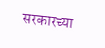सरकारच्या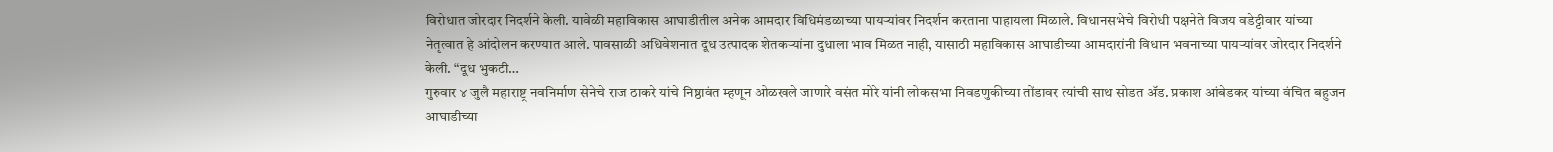विरोधात जोरदार निदर्शने केली. यावेळी महाविकास आघाडीतील अनेक आमदार विधिमंडळाच्या पायऱ्यांवर निदर्शन करताना पाहायला मिळाले. विधानसभेचे विरोधी पक्षनेते विजय वडेट्टीवार यांच्या नेतृत्वात हे आंदोलन करण्यात आले. पावसाळी अधिवेशनात दूध उत्पादक शेतकऱ्यांना दुधाला भाव मिळत नाही, यासाठी महाविकास आघाडीच्या आमदारांनी विधान भवनाच्या पायऱ्यांवर जोरदार निदर्शने केली. “दूध भुकटी…
गुरुवार ४ जुलै महाराष्ट्र नवनिर्माण सेनेचे राज ठाकरे यांचे निष्ठावंत म्हणून ओळखले जाणारे वसंत मोरे यांनी लोकसभा निवडणुकीच्या तोंडावर त्यांची साथ सोडत ॲड. प्रकाश आंबेडकर यांच्या वंचित बहुजन आघाडीच्या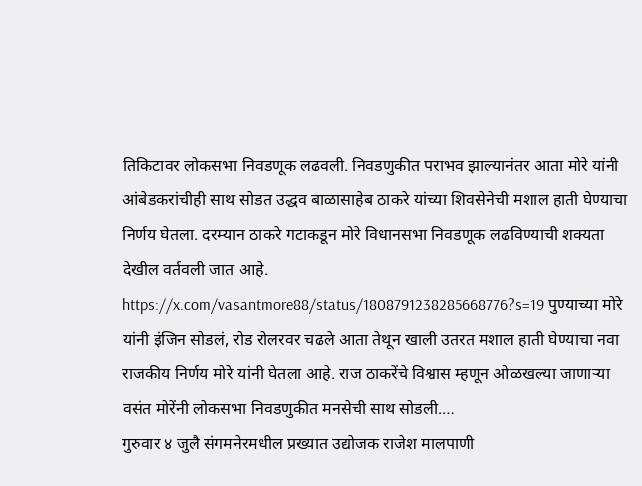तिकिटावर लोकसभा निवडणूक लढवली. निवडणुकीत पराभव झाल्यानंतर आता मोरे यांनी आंबेडकरांचीही साथ सोडत उद्धव बाळासाहेब ठाकरे यांच्या शिवसेनेची मशाल हाती घेण्याचा निर्णय घेतला. दरम्यान ठाकरे गटाकडून मोरे विधानसभा निवडणूक लढविण्याची शक्यता देखील वर्तवली जात आहे. https://x.com/vasantmore88/status/1808791238285668776?s=19 पुण्याच्या मोरे यांनी इंजिन सोडलं, रोड रोलरवर चढले आता तेथून खाली उतरत मशाल हाती घेण्याचा नवा राजकीय निर्णय मोरे यांनी घेतला आहे. राज ठाकरेंचे विश्वास म्हणून ओळखल्या जाणाऱ्या वसंत मोरेंनी लोकसभा निवडणुकीत मनसेची साथ सोडली.…
गुरुवार ४ जुलै संगमनेरमधील प्रख्यात उद्योजक राजेश मालपाणी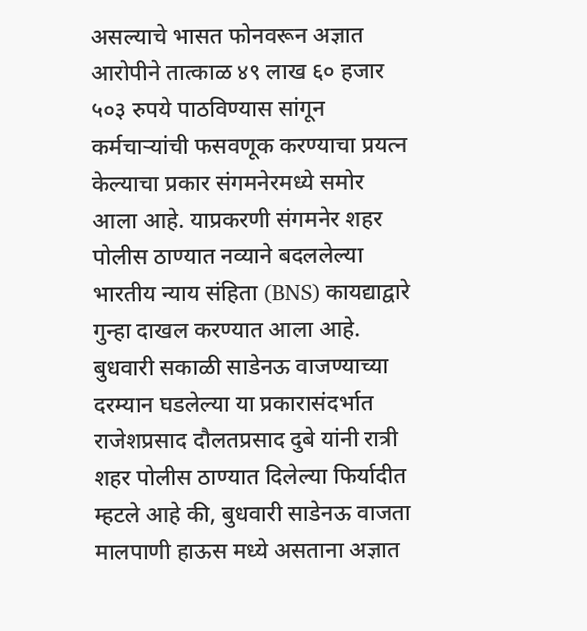असल्याचे भासत फोनवरून अज्ञात आरोपीने तात्काळ ४९ लाख ६० हजार ५०३ रुपये पाठविण्यास सांगून कर्मचाऱ्यांची फसवणूक करण्याचा प्रयत्न केल्याचा प्रकार संगमनेरमध्ये समोर आला आहे. याप्रकरणी संगमनेर शहर पोलीस ठाण्यात नव्याने बदललेल्या भारतीय न्याय संहिता (BNS) कायद्याद्वारे गुन्हा दाखल करण्यात आला आहे. बुधवारी सकाळी साडेनऊ वाजण्याच्या दरम्यान घडलेल्या या प्रकारासंदर्भात राजेशप्रसाद दौलतप्रसाद दुबे यांनी रात्री शहर पोलीस ठाण्यात दिलेल्या फिर्यादीत म्हटले आहे की, बुधवारी साडेनऊ वाजता मालपाणी हाऊस मध्ये असताना अज्ञात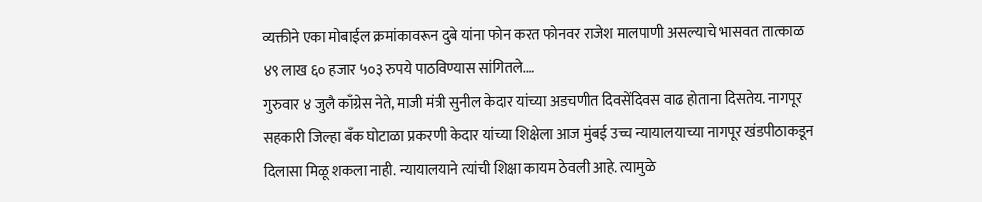व्यक्तीने एका मोबाईल क्रमांकावरून दुबे यांना फोन करत फोनवर राजेश मालपाणी असल्याचे भासवत तात्काळ ४९ लाख ६० हजार ५०३ रुपये पाठविण्यास सांगितले.…
गुरुवार ४ जुलै काँग्रेस नेते, माजी मंत्री सुनील केदार यांच्या अडचणीत दिवसेंदिवस वाढ होताना दिसतेय. नागपूर सहकारी जिल्हा बँक घोटाळा प्रकरणी केदार यांच्या शिक्षेला आज मुंबई उच्च न्यायालयाच्या नागपूर खंडपीठाकडून दिलासा मिळू शकला नाही. न्यायालयाने त्यांची शिक्षा कायम ठेवली आहे. त्यामुळे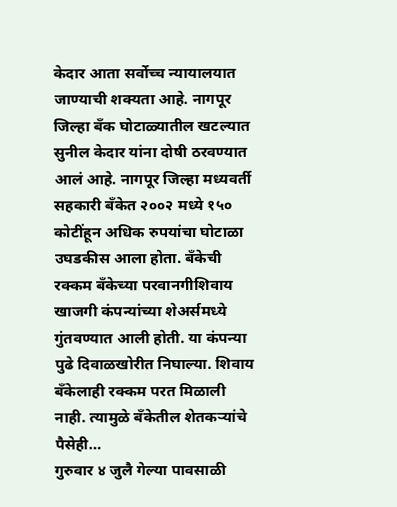केदार आता सर्वोच्च न्यायालयात जाण्याची शक्यता आहे. नागपूर जिल्हा बँक घोटाळ्यातील खटल्यात सुनील केदार यांना दोषी ठरवण्यात आलं आहे. नागपूर जिल्हा मध्यवर्ती सहकारी बँकेत २००२ मध्ये १५० कोटींहून अधिक रुपयांचा घोटाळा उघडकीस आला होता. बँकेची रक्कम बँकेच्या परवानगीशिवाय खाजगी कंपन्यांच्या शेअर्समध्ये गुंतवण्यात आली होती. या कंपन्या पुढे दिवाळखोरीत निघाल्या. शिवाय बँकेलाही रक्कम परत मिळाली नाही. त्यामुळे बँकेतील शेतकऱ्यांचे पैसेही…
गुरुवार ४ जुलै गेल्या पावसाळी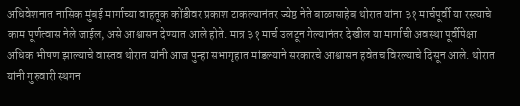अधिवेशनात नासिक मुंबई मार्गाच्या वाहतूक कोंडीवर प्रकाश टाकल्यानंतर ज्येष्ठ नेते बाळासाहेब थोरात यांना ३१ मार्चपूर्वी या रस्त्याचे काम पूर्णत्वास नेले जाईल, असे आश्वासन देण्यात आले होते. मात्र ३१ मार्च उलटून गेल्यानंतर देखील या मार्गाची अवस्था पूर्वीपेक्षा अधिक भीषण झाल्याचे वास्तव थोरात यांनी आज पुन्हा सभागृहात मांडल्याने सरकारचे आश्वासन हवेतच विरल्याचे दिसून आले. थोरात यांनी गुरुवारी स्थगन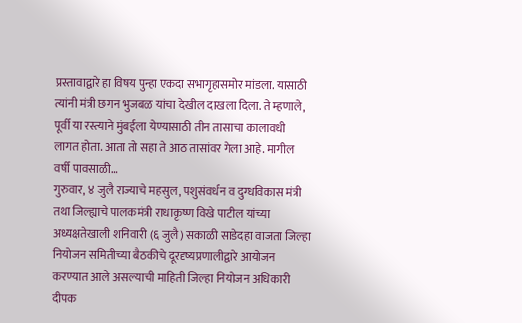प्रस्तावाद्वारे हा विषय पुन्हा एकदा सभागृहासमोर मांडला. यासाठी त्यांनी मंत्री छगन भुजबळ यांचा देखील दाखला दिला. ते म्हणाले, पूर्वी या रस्त्याने मुंबईला येण्यासाठी तीन तासाचा कालावधी लागत होता. आता तो सहा ते आठ तासांवर गेला आहे. मागील वर्षी पावसाळी…
गुरुवार, ४ जुलै राज्याचे महसुल, पशुसंवर्धन व दुग्धविकास मंत्री तथा जिल्ह्याचे पालकमंत्री राधाकृष्ण विखे पाटील यांच्या अध्यक्षतेखाली शनिवारी (६ जुलै) सकाळी साडेदहा वाजता जिल्हा नियोजन समितीच्या बैठकीचे दूरदृष्यप्रणालीद्वारे आयोजन करण्यात आले असल्याची माहिती जिल्हा नियोजन अधिकारी दीपक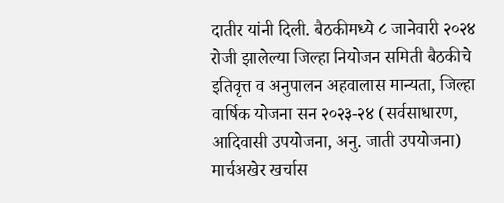दातीर यांनी दिली. बैठकीमध्ये ८ जानेवारी २०२४ रोजी झालेल्या जिल्हा नियोजन समिती बैठकीचे इतिवृत्त व अनुपालन अहवालास मान्यता, जिल्हा वार्षिक योजना सन २०२३-२४ (सर्वसाधारण, आदिवासी उपयोजना, अनु. जाती उपयोजना) मार्चअखेर खर्चास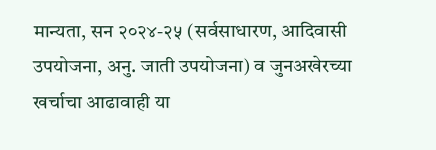मान्यता, सन २०२४-२५ (सर्वसाधारण, आदिवासी उपयोजना, अनु. जाती उपयोजना) व जुनअखेरच्या खर्चाचा आढावाही या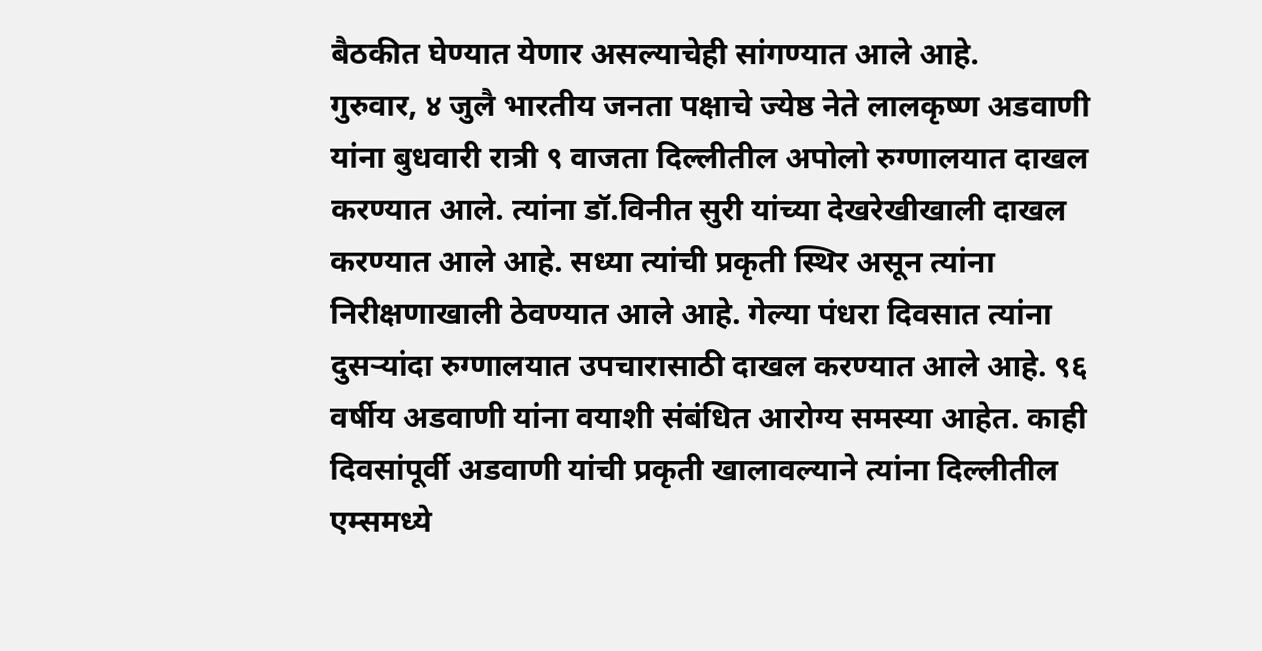बैठकीत घेण्यात येणार असल्याचेही सांगण्यात आले आहे.
गुरुवार, ४ जुलै भारतीय जनता पक्षाचे ज्येष्ठ नेते लालकृष्ण अडवाणी यांना बुधवारी रात्री ९ वाजता दिल्लीतील अपोलो रुग्णालयात दाखल करण्यात आले. त्यांना डॉ.विनीत सुरी यांच्या देखरेखीखाली दाखल करण्यात आले आहे. सध्या त्यांची प्रकृती स्थिर असून त्यांना निरीक्षणाखाली ठेवण्यात आले आहे. गेल्या पंधरा दिवसात त्यांना दुसऱ्यांदा रुग्णालयात उपचारासाठी दाखल करण्यात आले आहे. ९६ वर्षीय अडवाणी यांना वयाशी संबंधित आरोग्य समस्या आहेत. काही दिवसांपूर्वी अडवाणी यांची प्रकृती खालावल्याने त्यांना दिल्लीतील एम्समध्ये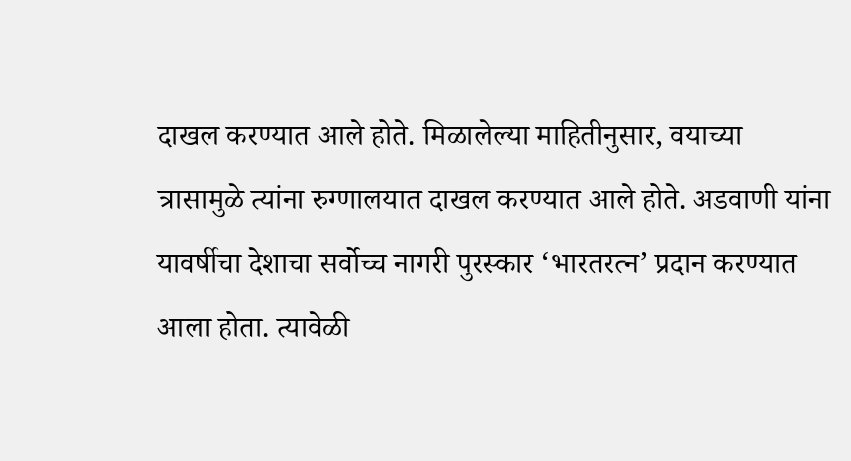दाखल करण्यात आले होते. मिळालेल्या माहितीनुसार, वयाच्या त्रासामुळे त्यांना रुग्णालयात दाखल करण्यात आले होते. अडवाणी यांना यावर्षीचा देशाचा सर्वोच्च नागरी पुरस्कार ‘भारतरत्न’ प्रदान करण्यात आला होता. त्यावेळी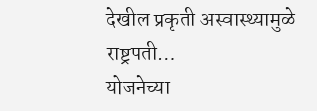देखील प्रकृती अस्वास्थ्यामुळे राष्ट्रपती…
योजनेच्या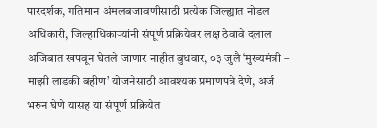पारदर्शक, गतिमान अंमलबजावणीसाठी प्रत्येक जिल्ह्यात नोडल अधिकारी, जिल्हाधिकाऱ्यांनी संपूर्ण प्रक्रियेवर लक्ष ठेवावे दलाल अजिबात खपवून घेतले जाणार नाहीत बुधवार, ०३ जुलै ‘मुख्यमंत्री – माझी लाडकी बहीण’ योजनेसाठी आवश्यक प्रमाणपत्रे देणे, अर्ज भरुन घेणे यासह या संपूर्ण प्रक्रियेत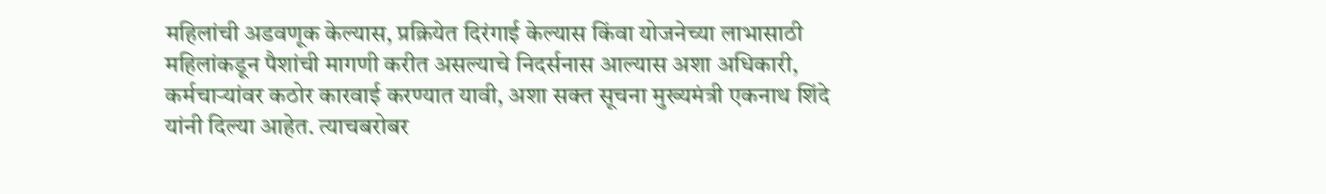महिलांची अडवणूक केल्यास, प्रक्रियेत दिरंगाई केल्यास किंवा योजनेच्या लाभासाठी महिलांकडून पैशांची मागणी करीत असल्याचे निदर्सनास आल्यास अशा अधिकारी, कर्मचाऱ्यांवर कठोर कारवाई करण्यात यावी, अशा सक्त सूचना मुख्यमंत्री एकनाथ शिंदे यांनी दिल्या आहेत. त्याचबरोबर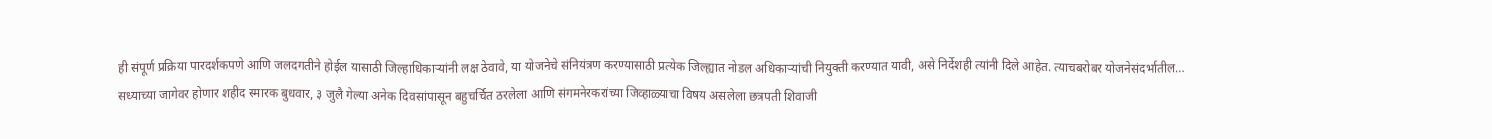ही संपूर्ण प्रक्रिया पारदर्शकपणे आणि जलदगतीने होईल यासाठी जिल्हाधिकाऱ्यांनी लक्ष ठेवावे, या योजनेचे संनियंत्रण करण्यासाठी प्रत्येक जिल्ह्यात नोडल अधिकाऱ्यांची नियुक्ती करण्यात यावी, असे निर्देशही त्यांनी दिले आहेत. त्याचबरोबर योजनेसंदर्भातील…
सध्याच्या जागेवर होणार शहीद स्मारक बुधवार, ३ जुलै गेल्या अनेक दिवसांपासून बहुचर्चित ठरलेला आणि संगमनेरकरांच्या जिव्हाळ्याचा विषय असलेला छत्रपती शिवाजी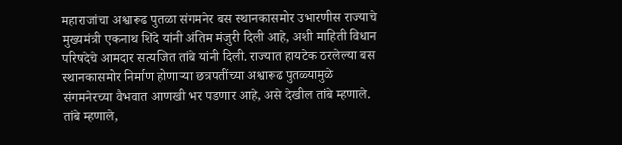महाराजांचा अश्वारूढ पुतळा संगमनेर बस स्थानकासमोर उभारणीस राज्याचे मुख्यमंत्री एकनाथ शिंदे यांनी अंतिम मंजुरी दिली आहे, अशी माहिती विधान परिषदेचे आमदार सत्यजित तांबे यांनी दिली. राज्यात हायटेक ठरलेल्या बस स्थानकासमोर निर्माण होणाऱ्या छत्रपतींच्या अश्वारूढ पुतळ्यामुळे संगमनेरच्या वैभवात आणखी भर पडणार आहे, असे देखील तांबे म्हणाले. तांबे म्हणाले,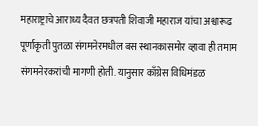महाराष्ट्राचे आराध्य दैवत छत्रपती शिवाजी महाराज यांचा अश्वारूढ पूर्णाकृती पुतळा संगमनेरमधील बस स्थानकासमोर व्हावा ही तमाम संगमनेरकरांची मागणी होती. यानुसार काँग्रेस विधिमंडळ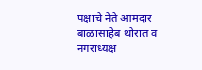पक्षाचे नेते आमदार बाळासाहेब थोरात व नगराध्यक्ष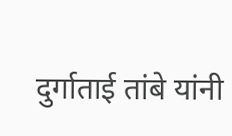दुर्गाताई तांबे यांनी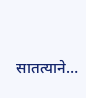सातत्याने…